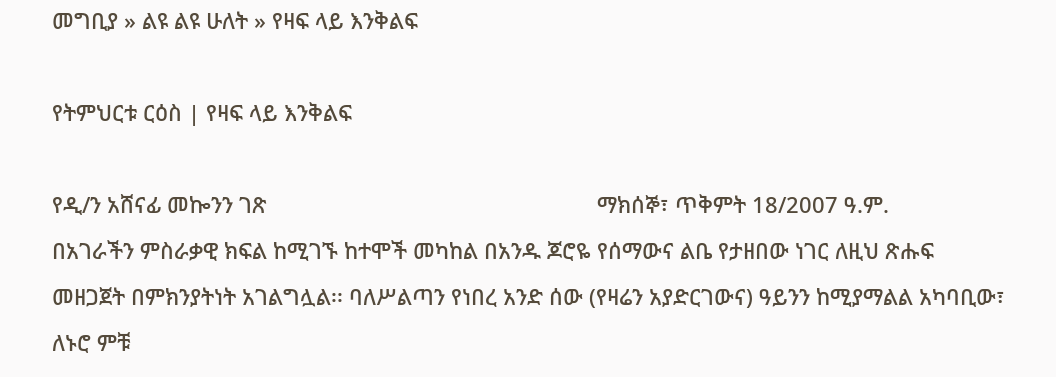መግቢያ » ልዩ ልዩ ሁለት » የዛፍ ላይ እንቅልፍ

የትምህርቱ ርዕስ | የዛፍ ላይ እንቅልፍ

የዲ/ን አሸናፊ መኰንን ገጽ                                                       ማክሰኞ፣ ጥቅምት 18/2007 ዓ.ም.
በአገራችን ምስራቃዊ ክፍል ከሚገኙ ከተሞች መካከል በአንዱ ጆሮዬ የሰማውና ልቤ የታዘበው ነገር ለዚህ ጽሑፍ መዘጋጀት በምክንያትነት አገልግሏል፡፡ ባለሥልጣን የነበረ አንድ ሰው (የዛሬን አያድርገውና) ዓይንን ከሚያማልል አካባቢው፣ ለኑሮ ምቹ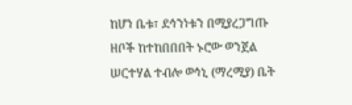ከሆነ ቤቱ፣ ደኅንነቱን በሚያረጋግጡ ዘቦች ከተከበበበት ኑሮው ወንጀል ሠርተሃል ተብሎ ወኅኒ (ማረሚያ) ቤት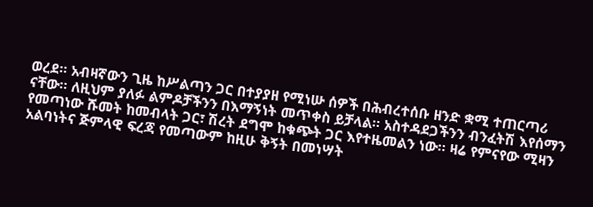ወረደ፡፡ አብዛኛውን ጊዜ ከሥልጣን ጋር በተያያዘ የሚነሡ ሰዎች በሕብረተሰቡ ዘንድ ቋሚ ተጠርጣሪ ናቸው፡፡ ለዚህም ያለፉ ልምዶቻችንን በእማኝነት መጥቀስ ይቻላል፡፡ አስተዳደጋችንን ብንፈትሽ እየሰማን የመጣነው ሹመት ከመብላት ጋር፣ ሽረት ደግሞ ከቁጭት ጋር እየተዜመልን ነው፡፡ ዛሬ የምናየው ሚዛን አልባነትና ጅምላዊ ፍረጃ የመጣውም ከዚሁ ቅኝት በመነሣት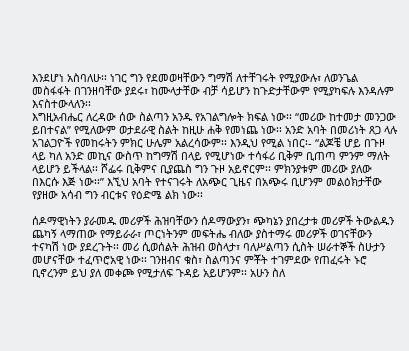እንደሆነ አስባለሁ፡፡ ነገር ግን የደመወዛቸውን ግማሽ ለተቸገሩት የሚያውሉ፣ ለወንጌል መስፋፋት በገንዘባቸው ያደሩ፣ ከሙላታቸው ብቻ ሳይሆን ከጉድታቸውም የሚያካፍሉ እንዳሉም እናስተውላለን፡፡
እግዚአብሔር ለረዳው ሰው ስልጣን አንዱ የአገልግሎት ክፍል ነው፡፡ “መሪው ከተመታ መንጋው ይበተናል” የሚለውም ወታደራዊ ስልት ከዚሁ ሐቅ የመነጨ ነው፡፡ አንድ አባት በመሪነት ጸጋ ላሉ አገልጋዮች የመከሩትን ምክር ሁሌም አልረሳውም፡፡ እንዲህ የሚል ነበር፡- “ልጆቼ ሆይ በጉዞ ላይ ካለ አንድ መኪና ውስጥ ከግማሽ በላይ የሚሆነው ተሳፋሪ ቢቅም ቢጠጣ ምንም ማለት ላይሆን ይችላል፡፡ ሾፌሩ ቢቅምና ቢያጨስ ግን ጉዞ አይኖርም፡፡ ምክንያቱም መሪው ያለው በእርሱ እጅ ነው፡፡” እኚህ አባት የተናገሩት ለአጭር ጊዜና በአጭሩ ቢሆንም መልዕክታቸው የያዘው አሳብ ግን ብርቱና የዕድሜ ልክ ነው፡፡

ሰዶማዊነትን ያራመዱ መሪዎች ሕዝባቸውን ሰዶማውያን፣ ጭካኔን ያበረታቱ መሪዎች ትውልዱን ጨካኝ ላማጠው የማይራራ፣ ጦርነትንም መፍትሔ ብለው ያስተማሩ መሪዎች ወገናቸውን ተናካሽ ነው ያደረጉት፡፡ መሪ ሲወሰልት ሕዝብ ወስላታ፣ ባለሥልጣን ሲስት ሠራተኞች ስሁታን መሆናቸው ተፈጥሮአዊ ነው፡፡ ገንዘብና ቁስ፣ ስልጣንና ምቾት ተገምደው የጠፈሩት ኑሮ ቢኖረንም ይህ ያለ መቀጮ የሚታለፍ ጉዳይ አይሆንም፡፡ አሁን ስለ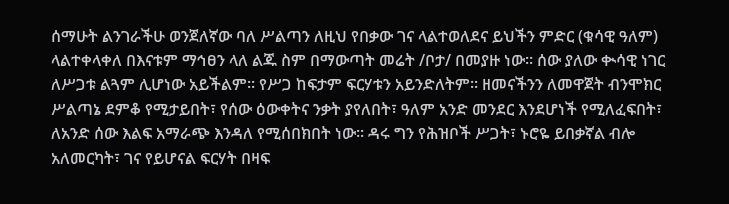ሰማሁት ልንገራችሁ ወንጀለኛው ባለ ሥልጣን ለዚህ የበቃው ገና ላልተወለደና ይህችን ምድር (ቁሳዊ ዓለም) ላልተቀላቀለ በእናቱም ማኅፀን ላለ ልጁ ስም በማውጣት መሬት /ቦታ/ በመያዙ ነው፡፡ ሰው ያለው ቊሳዊ ነገር ለሥጋቱ ልጓም ሊሆነው አይችልም፡፡ የሥጋ ከፍታም ፍርሃቱን አይንድለትም፡፡ ዘመናችንን ለመዋጀት ብንሞክር ሥልጣኔ ደምቆ የሚታይበት፣ የሰው ዕውቀትና ንቃት ያየለበት፣ ዓለም አንድ መንደር እንደሆነች የሚለፈፍበት፣ ለአንድ ሰው እልፍ አማራጭ እንዳለ የሚሰበክበት ነው፡፡ ዳሩ ግን የሕዝቦች ሥጋት፣ ኑሮዬ ይበቃኛል ብሎ አለመርካት፣ ገና የይሆናል ፍርሃት በዛፍ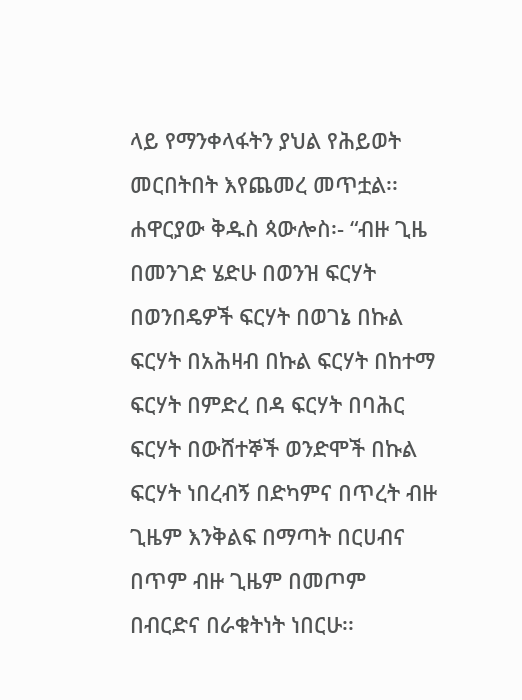ላይ የማንቀላፋትን ያህል የሕይወት መርበትበት እየጨመረ መጥቷል፡፡
ሐዋርያው ቅዱስ ጳውሎስ፡- “ብዙ ጊዜ በመንገድ ሄድሁ በወንዝ ፍርሃት በወንበዴዎች ፍርሃት በወገኔ በኩል ፍርሃት በአሕዛብ በኩል ፍርሃት በከተማ ፍርሃት በምድረ በዳ ፍርሃት በባሕር ፍርሃት በውሸተኞች ወንድሞች በኩል ፍርሃት ነበረብኝ በድካምና በጥረት ብዙ ጊዜም እንቅልፍ በማጣት በርሀብና በጥም ብዙ ጊዜም በመጦም በብርድና በራቁትነት ነበርሁ፡፡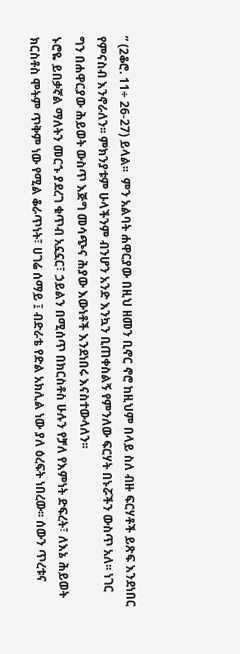” (2ቆሮ. 11÷ 26-27) ይላል፡፡  ምን አልባት ሐዋርያው በዚህ ዘመን ቢኖር ኖሮ ከዚህም በላይ ስለ ብዙ ፍርሃቶች ይጽፍ እንደነበር የምናስብ እንኖራለን፡፡ ምክንያቱም ሁላችንም ብንሆን አንድ እንኳን ቢጠቀስልኝ የምንለው ፍርሃት በኑሯችን ውስጥ አለ፡፡ ነገር ግን በሐዋርያው ሕይወት ውስጥ እጅግ መሳጭና ሕያው እውነቶች እንደነበሩ እናስተውላለን፡፡
ኑሮዬ ይበቃኛል ማለትን መርኁ ያደረገ ቁጥብ አኗኗር፣ ኃይልን በሚሰጥ በክርስቶስ ሁሉን የቻለ የእምነት ድፍረት፣ ለእኔ ሕይወት ክርስቶስ ሞትም ጥቅም ነው የሚል ቆራጥነት፣ ሀገሬ ሰማይ ፤ ብድራቴ የድል አክሊል ነው ያለ ዕረፍት ነበረው፡፡ ሰውን ጥረቱና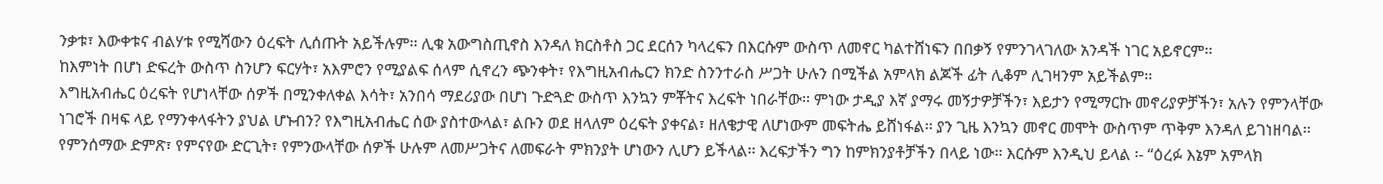ንቃቱ፣ እውቀቱና ብልሃቱ የሚሻውን ዕረፍት ሊሰጡት አይችሉም፡፡ ሊቁ አውግስጢኖስ እንዳለ ክርስቶስ ጋር ደርሰን ካላረፍን በእርሱም ውስጥ ለመኖር ካልተሸነፍን በበቃኝ የምንገላገለው አንዳች ነገር አይኖርም፡፡
ከእምነት በሆነ ድፍረት ውስጥ ስንሆን ፍርሃት፣ አእምሮን የሚያልፍ ሰላም ሲኖረን ጭንቀት፣ የእግዚአብሔርን ክንድ ስንንተራስ ሥጋት ሁሉን በሚችል አምላክ ልጆች ፊት ሊቆም ሊገዛንም አይችልም፡፡
እግዚአብሔር ዕረፍት የሆነላቸው ሰዎች በሚንቀለቀል እሳት፣ አንበሳ ማደሪያው በሆነ ጉድጓድ ውስጥ እንኳን ምቾትና እረፍት ነበራቸው፡፡ ምነው ታዲያ እኛ ያማሩ መኝታዎቻችን፣ እይታን የሚማርኩ መኖሪያዎቻችን፣ አሉን የምንላቸው ነገሮች በዛፍ ላይ የማንቀላፋትን ያህል ሆኑብን? የእግዚአብሔር ሰው ያስተውላል፣ ልቡን ወደ ዘላለም ዕረፍት ያቀናል፣ ዘለቄታዊ ለሆነውም መፍትሔ ይሸነፋል፡፡ ያን ጊዜ እንኳን መኖር መሞት ውስጥም ጥቅም እንዳለ ይገነዘባል፡፡
የምንሰማው ድምጽ፣ የምናየው ድርጊት፣ የምንውላቸው ሰዎች ሁሉም ለመሥጋትና ለመፍራት ምክንያት ሆነውን ሊሆን ይችላል፡፡ እረፍታችን ግን ከምክንያቶቻችን በላይ ነው፡፡ እርሱም እንዲህ ይላል ፡- “ዕረፉ እኔም አምላክ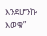እንደሆንኩ እወቁ”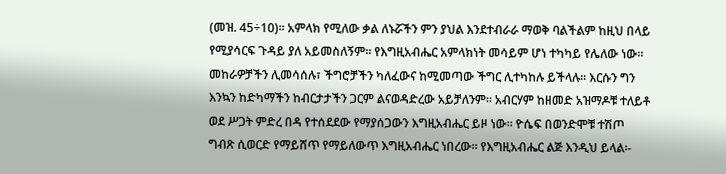(መዝ. 45÷10)፡፡ አምላክ የሚለው ቃል ለኑሯችን ምን ያህል እንደተብራራ ማወቅ ባልችልም ከዚህ በላይ የሚያሳርፍ ጉዳይ ያለ አይመስለኝም፡፡ የእግዚአብሔር አምላክነት መሳይም ሆነ ተካካይ የሌለው ነው፡፡ መከራዎቻችን ሊመሳሰሉ፣ ችግሮቻችን ካለፈውና ከሚመጣው ችግር ሊተካከሉ ይችላሉ፡፡ እርሱን ግን እንኳን ከድካማችን ከብርታታችን ጋርም ልናወዳድረው አይቻለንም፡፡ አብርሃም ከዘመድ አዝማዶቹ ተለይቶ ወደ ሥጋት ምድረ በዳ የተሰደደው የማያሰጋውን እግዚአብሔር ይዞ ነው፡፡ ዮሴፍ በወንድሞቹ ተሽጦ ግብጽ ሲወርድ የማይሸጥ የማይለውጥ እግዚአብሔር ነበረው፡፡ የእግዚአብሔር ልጅ እንዲህ ይላል፡-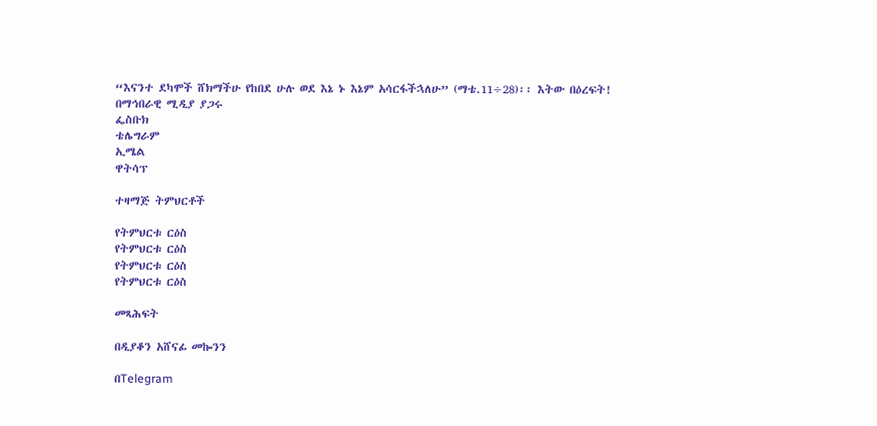“እናንተ ደካሞች ሸክማችሁ የከበደ ሁሉ ወደ እኔ ኑ እኔም አሳርፋችኋለሁ” (ማቴ.11÷28)፡፡ እትው በዕረፍት!
በማኅበራዊ ሚዲያ ያጋሩ
ፌስቡክ
ቴሌግራም
ኢሜል
ዋትሳፕ

ተዛማጅ ትምህርቶች

የትምህርቱ ርዕስ
የትምህርቱ ርዕስ
የትምህርቱ ርዕስ
የትምህርቱ ርዕስ

መጻሕፍት

በዲያቆን አሸናፊ መኰንን

በTelegram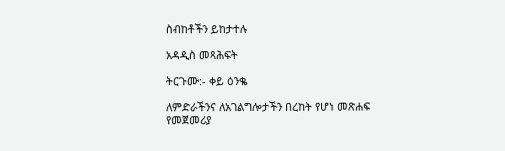ስብከቶችን ይከታተሉ

አዳዲስ መጻሕፍት

ትርጉሙ:- ቀይ ዕንቈ

ለምድራችንና ለአገልግሎታችን በረከት የሆነ መጽሐፍ
የመጀመሪያ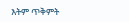እትም ጥቅምት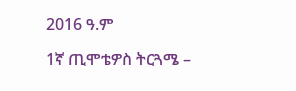2016 ዓ.ም

1ኛ ጢሞቴዎስ ትርጓሜ –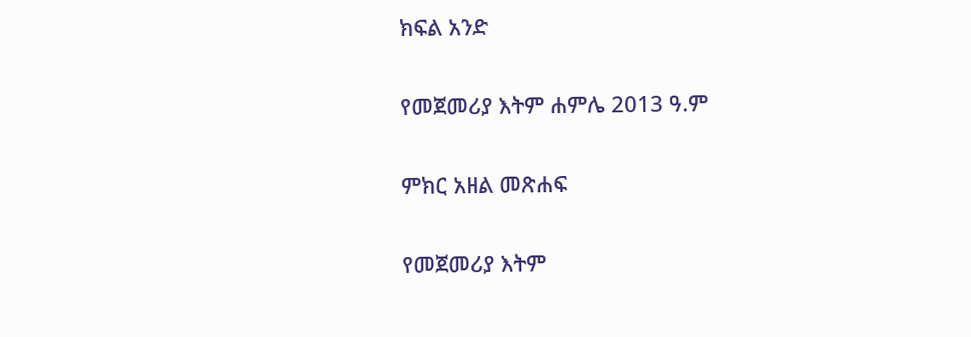ክፍል አንድ

የመጀመሪያ እትም ሐምሌ 2013 ዓ.ም

ምክር አዘል መጽሐፍ

የመጀመሪያ እትም